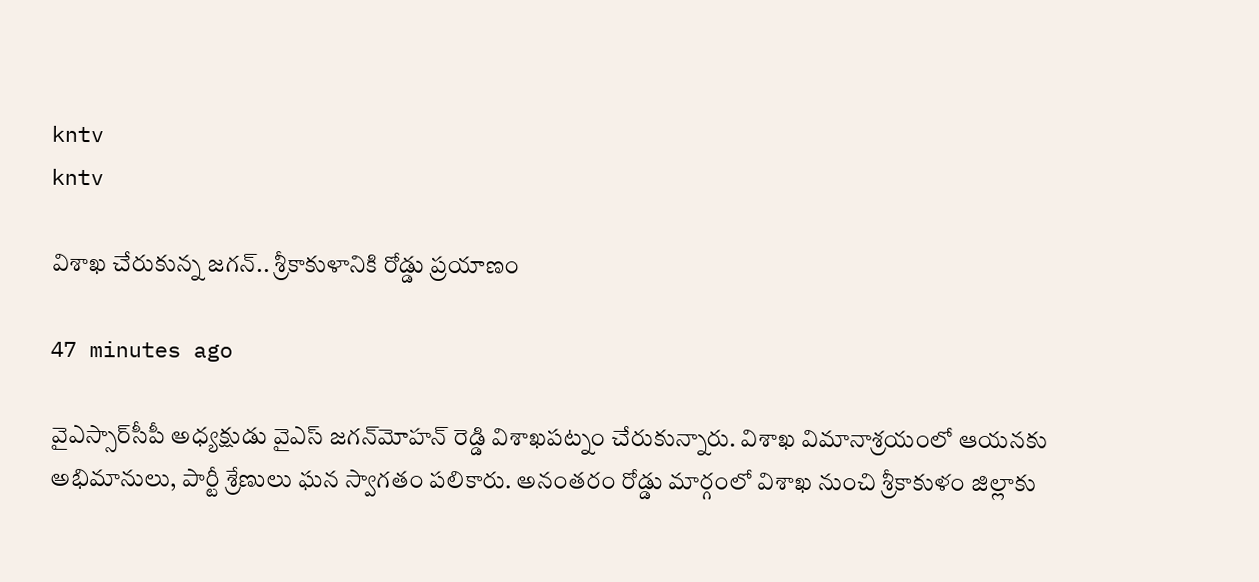kntv
kntv

విశాఖ చేరుకున్న జగన్.. శ్రీకాకుళానికి రోడ్డు ప్రయాణం

47 minutes ago

వైఎస్సార్‌సీపీ అధ్యక్షుడు వైఎస్ జగన్‌మోహన్ రెడ్డి విశాఖపట్నం చేరుకున్నారు. విశాఖ విమానాశ్రయంలో ఆయనకు అభిమానులు, పార్టీ శ్రేణులు ఘన స్వాగతం పలికారు. అనంతరం రోడ్డు మార్గంలో విశాఖ నుంచి శ్రీకాకుళం జిల్లాకు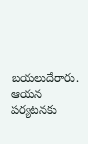బయలుదేరారు. ఆయన పర్యటనకు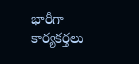భారీగా కార్యకర్తలు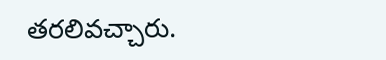తరలివచ్చారు.